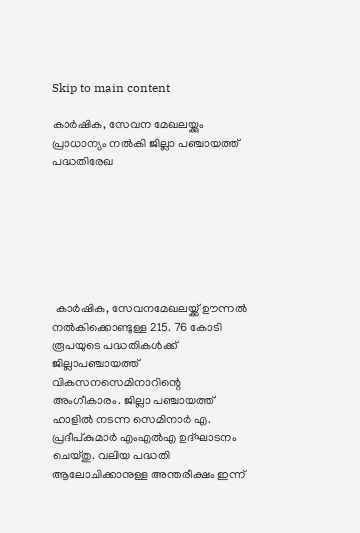Skip to main content

കാര്‍ഷിക, സേവന മേഖലയ്ക്കും പ്രാധാന്യം നല്‍കി ജില്ലാ പഞ്ചായത്ത് പദ്ധതിരേഖ







 കാര്‍ഷിക, സേവനമേഖലയ്ക്ക് ഊന്നല്‍ നല്‍കിക്കൊണ്ടുള്ള 215. 76 കോടി രൂപയുടെ പദ്ധതികള്‍ക്ക് ജില്ലാപഞ്ചായത്ത് വികസനസെമിനാറിന്റെ അംഗീകാരം. ജില്ലാ പഞ്ചായത്ത് ഹാളില്‍ നടന്ന സെമിനാര്‍ എ. പ്രദീപ്കുമാര്‍ എംഎല്‍എ ഉദ്ഘാടനം ചെയ്തു. വലിയ പദ്ധതി ആലോചിക്കാനുള്ള അന്തരീക്ഷം ഇന്ന്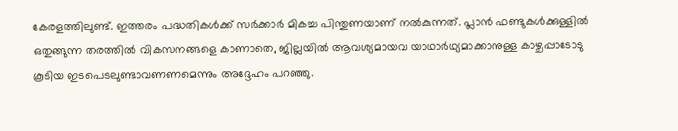കേരളത്തിലുണ്ട്. ഇത്തരം പദ്ധതികള്‍ക്ക് സര്‍ക്കാര്‍ മികച്ച പിന്തുണയാണ് നല്‍കുന്നത്. പ്ലാന്‍ ഫണ്ടുകള്‍ക്കുള്ളില്‍ ഒതുങ്ങുന്ന തരത്തില്‍ വികസനങ്ങളെ കാണാതെ, ജില്ലയില്‍ ആവശ്യമായവ യാഥാര്‍ഥ്യമാക്കാനുള്ള കാഴ്ചപ്പാടോടു കൂടിയ ഇടപെടലുണ്ടാവണണമെന്നും അദ്ദേഹം പറഞ്ഞു.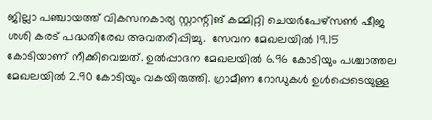ജില്ലാ പഞ്ചായത്ത് വികസനകാര്യ സ്റ്റാന്റിങ് കമ്മിറ്റി ചെയര്‍പേഴ്സണ്‍ ഷീജ ശശി കരട് പദ്ധതിരേഖ അവതരിപ്പിച്ചു.  സേവന മേഖലയില്‍ 19.15 കോടിയാണ് നീക്കിവെച്ചത്. ഉല്‍പ്പാദന മേഖലയില്‍ 6.96 കോടിയും പശ്ചാത്തല മേഖലയില്‍ 2.90 കോടിയും വകയിരുത്തി. ഗ്രാമീണ റോഡുകള്‍ ഉള്‍പ്പെടെയുള്ള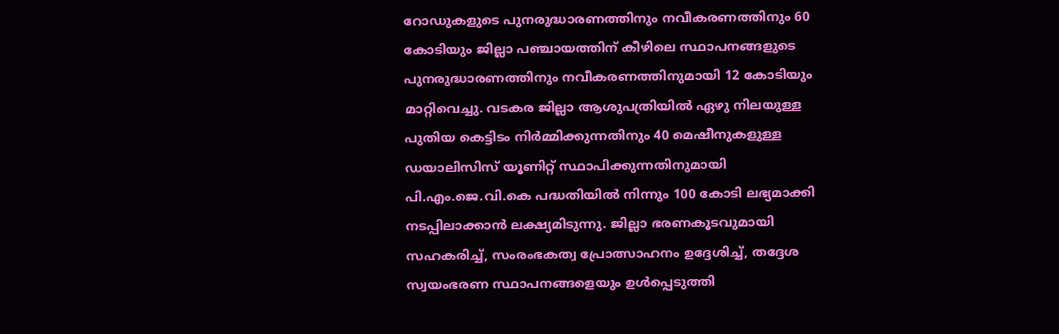റോഡുകളുടെ പുനരുദ്ധാരണത്തിനും നവീകരണത്തിനും 60 കോടിയും ജില്ലാ പഞ്ചായത്തിന് കീഴിലെ സ്ഥാപനങ്ങളുടെ പുനരുദ്ധാരണത്തിനും നവീകരണത്തിനുമായി 12 കോടിയും മാറ്റിവെച്ചു. വടകര ജില്ലാ ആശുപത്രിയില്‍ ഏഴു നിലയുള്ള പുതിയ കെട്ടിടം നിര്‍മ്മിക്കുന്നതിനും 40 മെഷീനുകളുള്ള ഡയാലിസിസ് യൂണിറ്റ് സ്ഥാപിക്കുന്നതിനുമായി പി.എം.ജെ.വി.കെ പദ്ധതിയില്‍ നിന്നും 100 കോടി ലഭ്യമാക്കി നടപ്പിലാക്കാന്‍ ലക്ഷ്യമിടുന്നു. ജില്ലാ ഭരണകൂടവുമായി സഹകരിച്ച്, സംരംഭകത്വ പ്രോത്സാഹനം ഉദ്ദേശിച്ച്, തദ്ദേശ സ്വയംഭരണ സ്ഥാപനങ്ങളെയും ഉള്‍പ്പെടുത്തി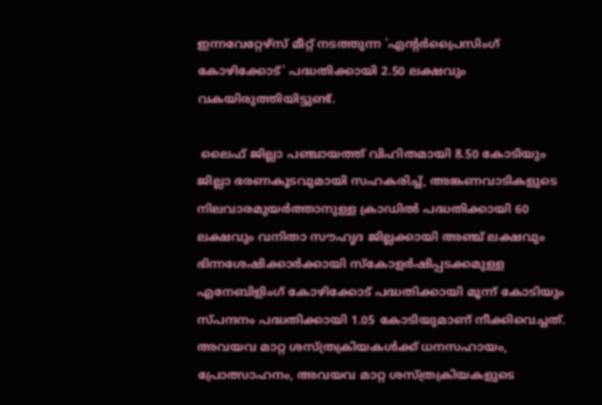ഇന്നവേറ്റേഴ്സ് മീറ്റ് നടത്തുന്ന 'എന്റര്‍പ്രൈസിംഗ് കോഴിക്കോട്' പദ്ധതിക്കായി 2.50 ലക്ഷവും വകയിരുത്തിയിട്ടുണ്ട്.

 ലൈഫ് ജില്ലാ പഞ്ചായത്ത് വിഹിതമായി 8.50 കോടിയും ജില്ലാ ഭരണകൂടവുമായി സഹകരിച്ച്, അങ്കണവാടികളുടെ നിലവാരമുയര്‍ത്താനുള്ള ക്രാഡില്‍ പദ്ധതിക്കായി 60 ലക്ഷവും വനിതാ സൗഹൃദ ജില്ലക്കായി അഞ്ച് ലക്ഷവും ഭിന്നശേഷിക്കാര്‍ക്കായി സ്‌കോളര്‍ഷിപ്പടക്കമുള്ള എനേബിളിംഗ് കോഴിക്കോട് പദ്ധതിക്കായി മൂന്ന് കോടിയും സ്പന്ദനം പദ്ധതിക്കായി 1.05 കോടിയുമാണ് നീക്കിവെച്ചത്. അവയവ മാറ്റ ശസ്ത്രക്രിയകള്‍ക്ക് ധനസഹായം, പ്രോത്സാഹനം, അവയവ മാറ്റ ശസ്ത്രക്രിയകളുടെ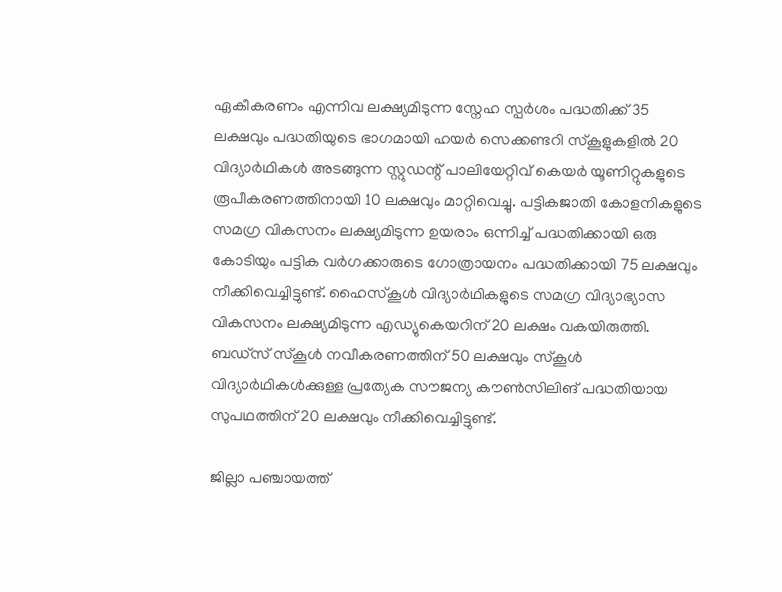ഏകീകരണം എന്നിവ ലക്ഷ്യമിടുന്ന സ്നേഹ സ്പര്‍ശം പദ്ധതിക്ക് 35 ലക്ഷവും പദ്ധതിയുടെ ഭാഗമായി ഹയര്‍ സെക്കണ്ടറി സ്‌കൂളുകളില്‍ 20 വിദ്യാര്‍ഥികള്‍ അടങ്ങുന്ന സ്റ്റുഡന്റ് പാലിയേറ്റിവ് കെയര്‍ യൂണിറ്റുകളുടെ രൂപീകരണത്തിനായി 10 ലക്ഷവും മാറ്റിവെച്ചു. പട്ടികജാതി കോളനികളുടെ സമഗ്ര വികസനം ലക്ഷ്യമിടുന്ന ഉയരാം ഒന്നിച്ച് പദ്ധതിക്കായി ഒരു കോടിയും പട്ടിക വര്‍ഗക്കാരുടെ ഗോത്രായനം പദ്ധതിക്കായി 75 ലക്ഷവും നീക്കിവെച്ചിട്ടുണ്ട്. ഹൈസ്‌കൂള്‍ വിദ്യാര്‍ഥികളുടെ സമഗ്ര വിദ്യാഭ്യാസ വികസനം ലക്ഷ്യമിടുന്ന എഡ്യുകെയറിന് 20 ലക്ഷം വകയിരുത്തി. ബഡ്സ് സ്‌കൂള്‍ നവീകരണത്തിന് 50 ലക്ഷവും സ്‌കൂള്‍ വിദ്യാര്‍ഥികള്‍ക്കുള്ള പ്രത്യേക സൗജന്യ കൗണ്‍സിലിങ് പദ്ധതിയായ സുപഥത്തിന് 20 ലക്ഷവും നീക്കിവെച്ചിട്ടുണ്ട്.

ജില്ലാ പഞ്ചായത്ത്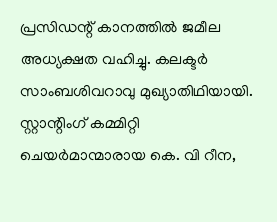പ്രസിഡന്റ് കാനത്തില്‍ ജമീല അധ്യക്ഷത വഹിച്ചു. കലക്ടര്‍ സാംബശിവറാവു മുഖ്യാതിഥിയായി. സ്റ്റാന്റിംഗ് കമ്മിറ്റി ചെയര്‍മാന്മാരായ കെ. വി റീന,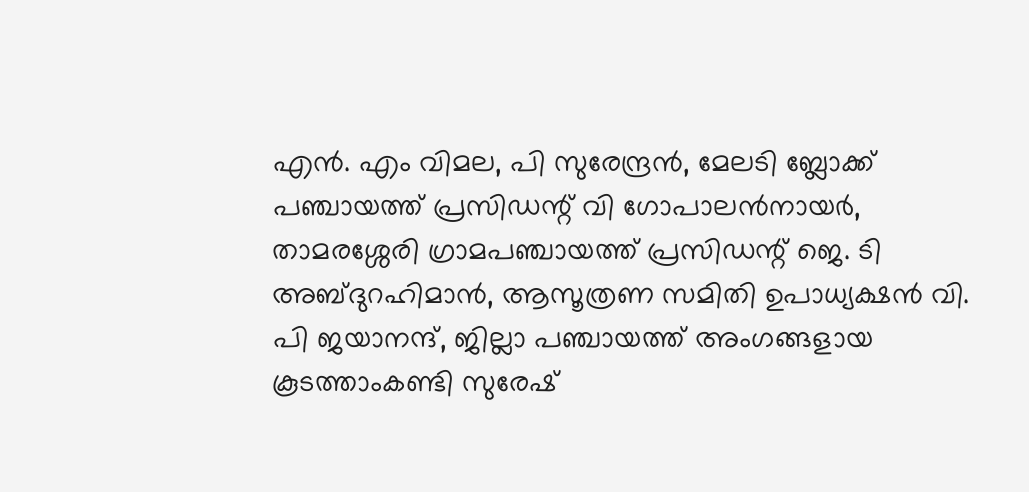എന്‍. എം വിമല, പി സുരേന്ദ്രന്‍, മേലടി ബ്ലോക്ക് പഞ്ചായത്ത് പ്രസിഡന്റ് വി ഗോപാലന്‍നായര്‍, താമരശ്ശേരി ഗ്രാമപഞ്ചായത്ത് പ്രസിഡന്റ് ജെ. ടി അബ്ദുറഹിമാന്‍, ആസൂത്രണ സമിതി ഉപാധ്യക്ഷന്‍ വി. പി ജയാനന്ദ്, ജില്ലാ പഞ്ചായത്ത് അംഗങ്ങളായ കൂടത്താംകണ്ടി സുരേഷ്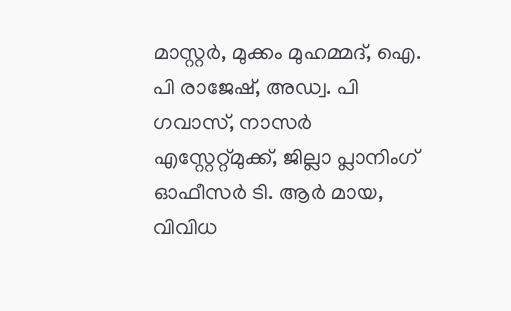മാസ്റ്റര്‍, മുക്കം മുഹമ്മദ്, ഐ. പി രാജേഷ്, അഡ്വ. പി ഗവാസ്, നാസര്‍ എസ്റ്റേറ്റ്മുക്ക്, ജില്ലാ പ്ലാനിംഗ് ഓഫീസര്‍ ടി. ആര്‍ മായ, വിവിധ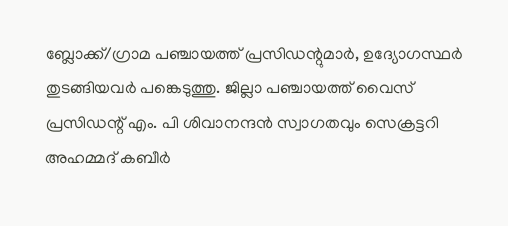ബ്ലോക്ക്/ഗ്രാമ പഞ്ചായത്ത് പ്രസിഡന്റുമാര്‍, ഉദ്യോഗസ്ഥര്‍ തുടങ്ങിയവര്‍ പങ്കെടുത്തു. ജില്ലാ പഞ്ചായത്ത് വൈസ് പ്രസിഡന്റ് എം. പി ശിവാനന്ദന്‍ സ്വാഗതവും സെക്രട്ടറി അഹമ്മദ് കബീര്‍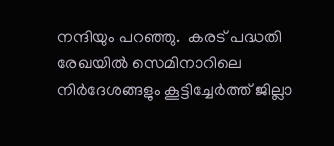നന്ദിയും പറഞ്ഞു.  കരട് പദ്ധതി രേഖയില്‍ സെമിനാറിലെ നിര്‍ദേശങ്ങളും കൂട്ടിച്ചേര്‍ത്ത് ജില്ലാ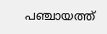പഞ്ചായത്ത്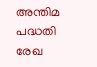അന്തിമ പദ്ധതി രേഖ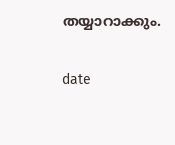തയ്യാറാക്കും.

date